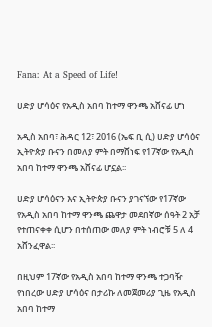Fana: At a Speed of Life!

ሀድያ ሆሳዕና የአዲስ አበባ ከተማ ዋንጫ አሸናፊ ሆነ

አዲስ አበባ፣ ሕዳር 12፣ 2016 (ኤፍ ቢ ሲ) ሀድያ ሆሳዕና ኢትዮጵያ ቡናን በመለያ ምት በማሸነፍ የ17ኛው የአዲስ አበባ ከተማ ዋንጫ አሸናፊ ሆኗል፡፡

ሀድያ ሆሳዕናን እና ኢትዮጵያ ቡናን ያገናኘው የ17ኛው የአዲስ አበባ ከተማ ዋንጫ ጨዋታ መደበኛው ሰዓት 2 አቻ የተጠናቀቀ ሲሆን በተሰጠው መለያ ምት ነብሮቹ 5 ለ 4 አሸንፈዋል፡፡

በዚህም 17ኛው የአዲስ አበባ ከተማ ዋንጫ ተጋባዥ የነበረው ሀድያ ሆሳዕና በታሪኩ ለመጀመሪያ ጊዜ የአዲስ አበባ ከተማ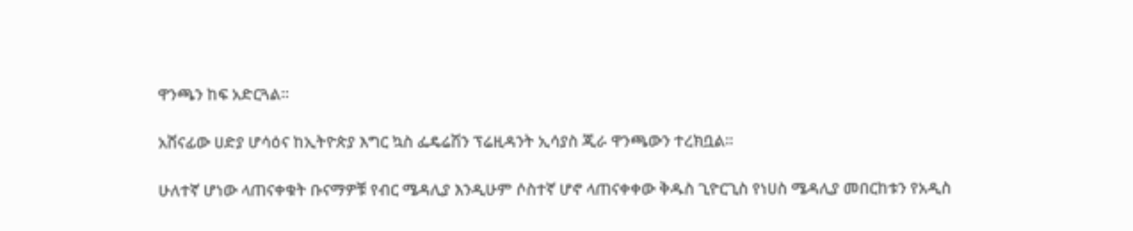ዋንጫን ከፍ አድርጓል፡፡

አሸናፊው ሀድያ ሆሳዕና ከኢትዮጵያ እግር ኳስ ፌዴሬሽን ፕሬዚዳንት ኢሳያስ ጂራ ዋንጫውን ተረክቧል፡፡

ሁለተኛ ሆነው ላጠናቀቁት ቡናማዎቹ የብር ሜዳሊያ እንዲሁም ሶስተኛ ሆኖ ላጠናቀቀው ቅዱስ ጊዮርጊስ የነሀስ ሜዳሊያ መበርከቱን የአዲስ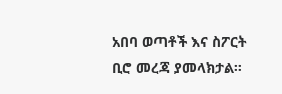አበባ ወጣቶች እና ስፖርት ቢሮ መረጃ ያመላክታል።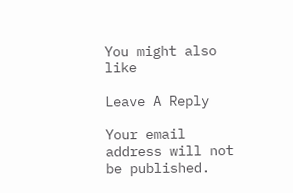You might also like

Leave A Reply

Your email address will not be published.